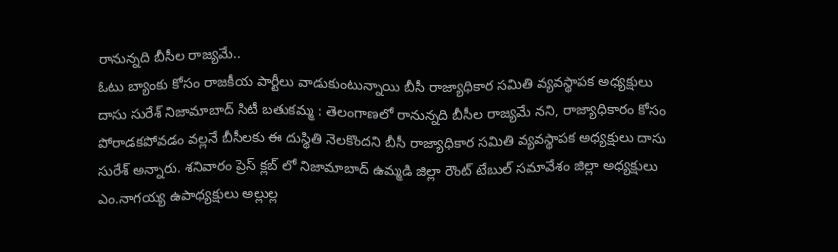రానున్నది బీసీల రాజ్యమే..
ఓటు బ్యాంకు కోసం రాజకీయ పార్టీలు వాడుకుంటున్నాయి బీసీ రాజ్యాధికార సమితి వ్యవస్థాపక అధ్యక్షులు దాసు సురేశ్ నిజామాబాద్ సిటీ బతుకమ్మ : తెలంగాణలో రానున్నది బీసీల రాజ్యమే నని, రాజ్యాధికారం కోసం పోరాడకపోవడం వల్లనే బీసీలకు ఈ దుస్థితి నెలకొందని బీసీ రాజ్యాధికార సమితి వ్యవస్థాపక అధ్యక్షులు దాసు సురేశ్ అన్నారు. శనివారం ప్రెస్ క్లబ్ లో నిజామాబాద్ ఉమ్మడి జిల్లా రౌంట్ టేబుల్ సమావేశం జిల్లా అధ్యక్షులు ఎం.నాగయ్య ఉపాధ్యక్షులు అల్లుల్ల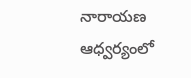నారాయణ ఆధ్వర్యంలో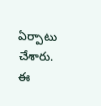ఏర్పాటు చేశారు. ఈ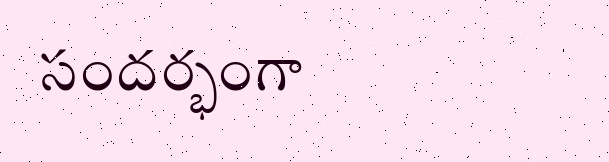సందర్భంగా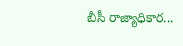బీసీ రాజ్యాధికార...